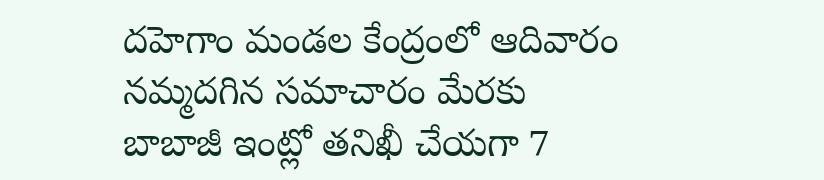దహెగాం మండల కేంద్రంలో ఆదివారం నమ్మదగిన సమాచారం మేరకు బాబాజీ ఇంట్లో తనిఖీ చేయగా 7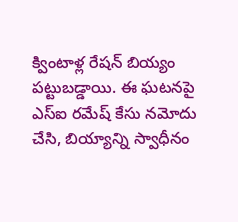క్వింటాళ్ల రేషన్ బియ్యం పట్టుబడ్డాయి. ఈ ఘటనపై ఎస్ఐ రమేష్ కేసు నమోదు చేసి, బియ్యాన్ని స్వాధీనం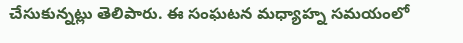చేసుకున్నట్లు తెలిపారు. ఈ సంఘటన మధ్యాహ్న సమయంలో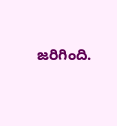జరిగింది.